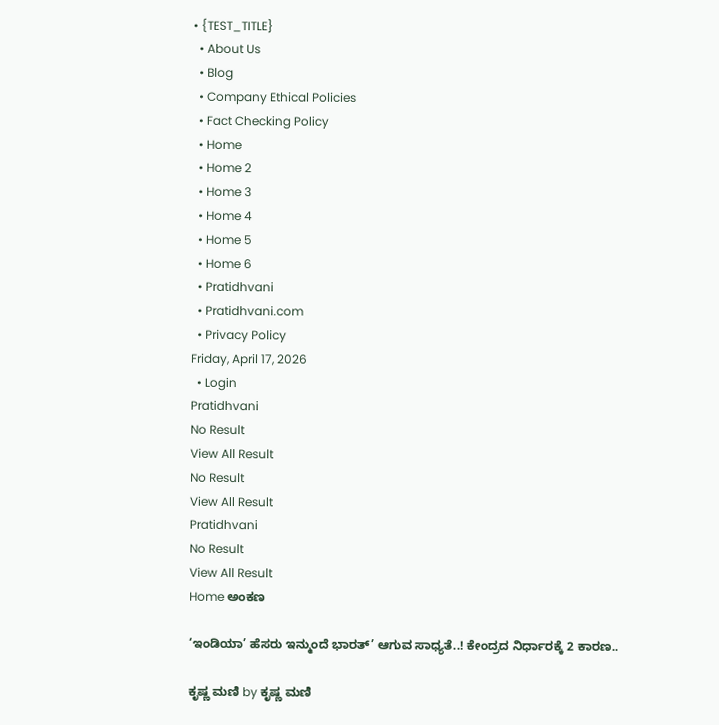• {TEST_TITLE}
  • About Us
  • Blog
  • Company Ethical Policies
  • Fact Checking Policy
  • Home
  • Home 2
  • Home 3
  • Home 4
  • Home 5
  • Home 6
  • Pratidhvani
  • Pratidhvani.com
  • Privacy Policy
Friday, April 17, 2026
  • Login
Pratidhvani
No Result
View All Result
No Result
View All Result
Pratidhvani
No Result
View All Result
Home ಅಂಕಣ

‘ಇಂಡಿಯಾ’ ಹೆಸರು ಇನ್ಮುಂದೆ ಭಾರತ್’ ಆಗುವ ಸಾಧ್ಯತೆ..! ಕೇಂದ್ರದ ನಿರ್ಧಾರಕ್ಕೆ 2 ಕಾರಣ..

ಕೃಷ್ಣ ಮಣಿ by ಕೃಷ್ಣ ಮಣಿ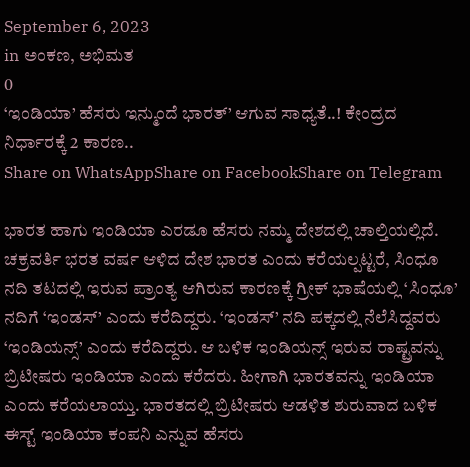September 6, 2023
in ಅಂಕಣ, ಅಭಿಮತ
0
‘ಇಂಡಿಯಾ’ ಹೆಸರು ಇನ್ಮುಂದೆ ಭಾರತ್’ ಆಗುವ ಸಾಧ್ಯತೆ..! ಕೇಂದ್ರದ ನಿರ್ಧಾರಕ್ಕೆ 2 ಕಾರಣ..
Share on WhatsAppShare on FacebookShare on Telegram

ಭಾರತ ಹಾಗು ಇಂಡಿಯಾ ಎರಡೂ ಹೆಸರು ನಮ್ಮ ದೇಶದಲ್ಲಿ ಚಾಲ್ತಿಯಲ್ಲಿದೆ. ಚಕ್ರವರ್ತಿ ಭರತ ವರ್ಷ ಆಳಿದ ದೇಶ ಭಾರತ ಎಂದು ಕರೆಯಲ್ಪಟ್ಟರೆ, ಸಿಂಧೂ ನದಿ ತಟದಲ್ಲಿ ಇರುವ ಪ್ರಾಂತ್ಯ ಆಗಿರುವ ಕಾರಣಕ್ಕೆ ಗ್ರೀಕ್‌ ಭಾಷೆಯಲ್ಲಿ ‘ಸಿಂಧೂ’ ನದಿಗೆ ‘ಇಂಡಸ್’ ಎಂದು ಕರೆದಿದ್ದರು. ‘ಇಂಡಸ್’ ನದಿ ಪಕ್ಕದಲ್ಲಿ ನೆಲೆಸಿದ್ದವರು ‘ಇಂಡಿಯನ್ಸ್’ ಎಂದು ಕರೆದಿದ್ದರು. ಆ ಬಳಿಕ ಇಂಡಿಯನ್ಸ್ ಇರುವ ರಾಷ್ಟ್ರವನ್ನು ಬ್ರಿಟೀಷರು ಇಂಡಿಯಾ ಎಂದು ಕರೆದರು. ಹೀಗಾಗಿ ಭಾರತವನ್ನು ಇಂಡಿಯಾ ಎಂದು ಕರೆಯಲಾಯ್ತು. ಭಾರತದಲ್ಲಿ ಬ್ರಿಟೀಷರು ಆಡಳಿತ ಶುರುವಾದ ಬಳಿಕ ಈಸ್ಟ್ ಇಂಡಿಯಾ ಕಂಪನಿ ಎನ್ನುವ ಹೆಸರು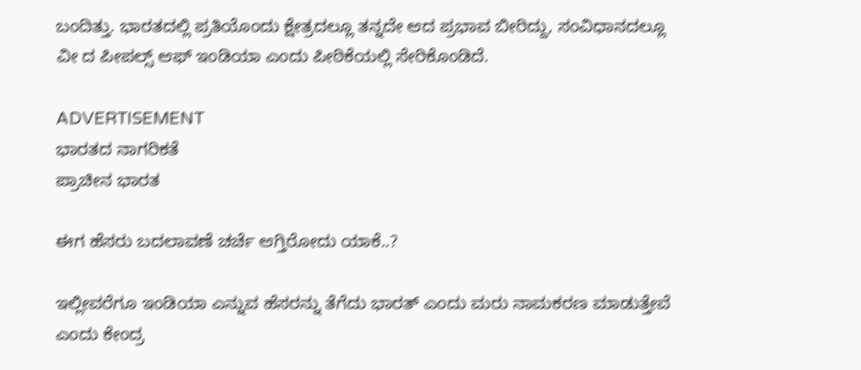ಬಂದಿತ್ತು. ಭಾರತದಲ್ಲಿ ಪ್ರತಿಯೊಂದು ಕ್ಷೇತ್ರದಲ್ಲೂ ತನ್ನದೇ ಆದ ಪ್ರಭಾವ ಬೀರಿದ್ದು, ಸಂವಿಧಾನದಲ್ಲೂ ವೀ ದ ಪೀಪಲ್ಸ್‌ ಆಫ್‌ ಇಂಡಿಯಾ ಎಂದು ಪೀಠಿಕೆಯಲ್ಲಿ ಸೇರಿಕೊಂಡಿದೆ.

ADVERTISEMENT
ಭಾರತದ ನಾಗರಿಕತೆ
ಪ್ರಾಚೀನ ಭಾರತ

ಈಗ ಹೆಸರು ಬದಲಾವಣೆ ಚರ್ಚೆ ಆಗ್ತಿರೋದು ಯಾಕೆ..?

ಇಲ್ಲೀವರೆಗೂ ಇಂಡಿಯಾ ಎನ್ನುವ ಹೆಸರನ್ನು ತೆಗೆದು ಭಾರತ್ ಎಂದು ಮರು ನಾಮಕರಣ ಮಾಡುತ್ತೇವೆ ಎಂದು ಕೇಂದ್ರ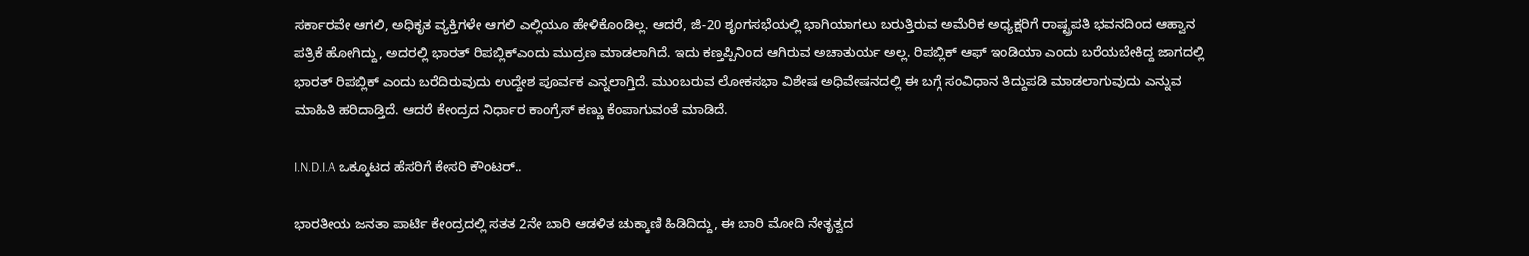ಸರ್ಕಾರವೇ ಆಗಲಿ, ಅಧಿಕೃತ ವ್ಯಕ್ತಿಗಳೇ ಆಗಲಿ ಎಲ್ಲಿಯೂ ಹೇಳಿಕೊಂಡಿಲ್ಲ. ಆದರೆ, ಜಿ-20 ಶೃಂಗಸಭೆಯಲ್ಲಿ ಭಾಗಿಯಾಗಲು ಬರುತ್ತಿರುವ ಅಮೆರಿಕ ಅಧ್ಯಕ್ಷರಿಗೆ ರಾಷ್ಟ್ರಪತಿ ಭವನದಿಂದ ಆಹ್ವಾನ ಪತ್ರಿಕೆ ಹೋಗಿದ್ದು, ಅದರಲ್ಲಿ ಭಾರತ್ ರಿಪಬ್ಲಿಕ್ಎಂದು ಮುದ್ರಣ ಮಾಡಲಾಗಿದೆ. ಇದು ಕಣ್ತಪ್ಪಿನಿಂದ ಆಗಿರುವ ಅಚಾತುರ್ಯ ಅಲ್ಲ. ರಿಪಬ್ಲಿಕ್ ಆಫ್ ಇಂಡಿಯಾ ಎಂದು ಬರೆಯಬೇಕಿದ್ದ ಜಾಗದಲ್ಲಿ ಭಾರತ್ ರಿಪಬ್ಲಿಕ್ ಎಂದು ಬರೆದಿರುವುದು ಉದ್ದೇಶ ಪೂರ್ವಕ ಎನ್ನಲಾಗ್ತಿದೆ. ಮುಂಬರುವ ಲೋಕಸಭಾ ವಿಶೇಷ ಅಧಿವೇಷನದಲ್ಲಿ ಈ ಬಗ್ಗೆ ಸಂವಿಧಾನ ತಿದ್ದುಪಡಿ ಮಾಡಲಾಗುವುದು ಎನ್ನುವ ಮಾಹಿತಿ ಹರಿದಾಡ್ತಿದೆ. ಆದರೆ ಕೇಂದ್ರದ ನಿರ್ಧಾರ ಕಾಂಗ್ರೆಸ್ ಕಣ್ಣು ಕೆಂಪಾಗುವಂತೆ ಮಾಡಿದೆ.

I.N.D.I.A ಒಕ್ಕೂಟದ ಹೆಸರಿಗೆ ಕೇಸರಿ ಕೌಂಟರ್..

ಭಾರತೀಯ ಜನತಾ ಪಾರ್ಟಿ ಕೇಂದ್ರದಲ್ಲಿ ಸತತ 2ನೇ ಬಾರಿ ಆಡಳಿತ ಚುಕ್ಕಾಣಿ ಹಿಡಿದಿದ್ದು, ಈ ಬಾರಿ ಮೋದಿ ನೇತೃತ್ವದ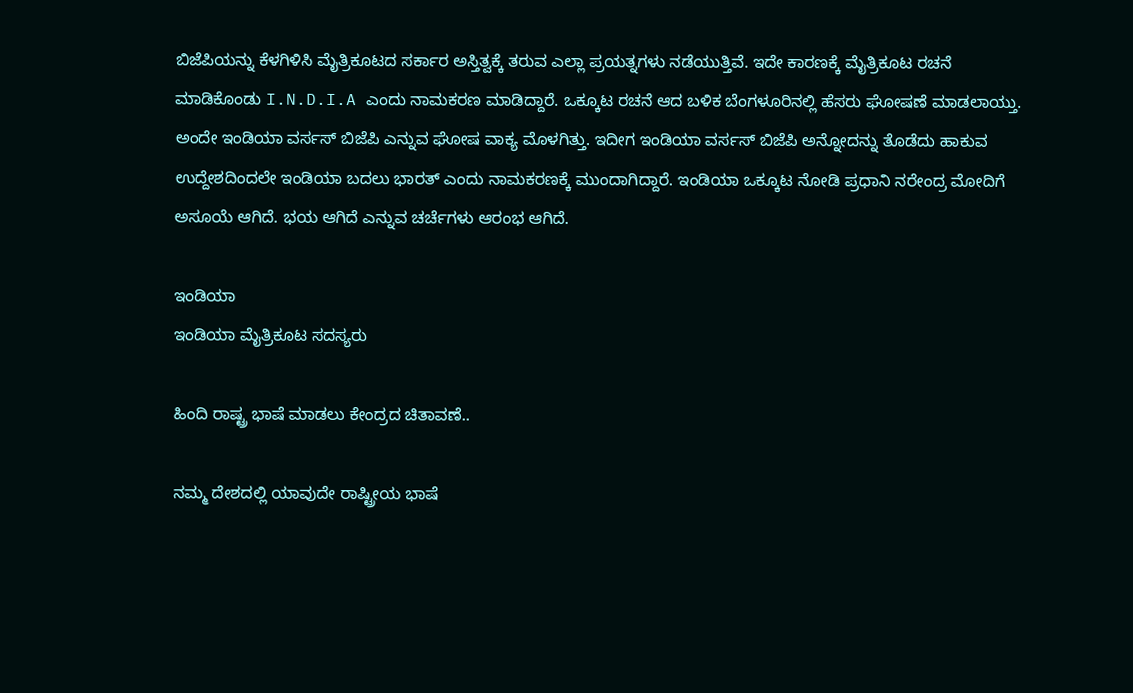ಬಿಜೆಪಿಯನ್ನು ಕೆಳಗಿಳಿಸಿ ಮೈತ್ರಿಕೂಟದ ಸರ್ಕಾರ ಅಸ್ತಿತ್ವಕ್ಕೆ ತರುವ ಎಲ್ಲಾ ಪ್ರಯತ್ನಗಳು ನಡೆಯುತ್ತಿವೆ. ಇದೇ ಕಾರಣಕ್ಕೆ ಮೈತ್ರಿಕೂಟ ರಚನೆ ಮಾಡಿಕೊಂಡು I.N.D.I.A ಎಂದು ನಾಮಕರಣ ಮಾಡಿದ್ದಾರೆ. ಒಕ್ಕೂಟ ರಚನೆ ಆದ ಬಳಿಕ ಬೆಂಗಳೂರಿನಲ್ಲಿ ಹೆಸರು ಘೋಷಣೆ ಮಾಡಲಾಯ್ತು. ಅಂದೇ ಇಂಡಿಯಾ ವರ್ಸಸ್ ಬಿಜೆಪಿ ಎನ್ನುವ ಘೋಷ ವಾಕ್ಯ ಮೊಳಗಿತ್ತು. ಇದೀಗ ಇಂಡಿಯಾ ವರ್ಸಸ್ ಬಿಜೆಪಿ ಅನ್ನೋದನ್ನು ತೊಡೆದು ಹಾಕುವ ಉದ್ದೇಶದಿಂದಲೇ ಇಂಡಿಯಾ ಬದಲು ಭಾರತ್ ಎಂದು ನಾಮಕರಣಕ್ಕೆ ಮುಂದಾಗಿದ್ದಾರೆ. ಇಂಡಿಯಾ ಒಕ್ಕೂಟ ನೋಡಿ ಪ್ರಧಾನಿ ನರೇಂದ್ರ ಮೋದಿಗೆ ಅಸೂಯೆ ಆಗಿದೆ. ಭಯ ಆಗಿದೆ ಎನ್ನುವ ಚರ್ಚೆಗಳು ಆರಂಭ ಆಗಿದೆ.

ಇಂಡಿಯಾ
ಇಂಡಿಯಾ ಮೈತ್ರಿಕೂಟ ಸದಸ್ಯರು

ಹಿಂದಿ ರಾಷ್ಟ್ರ ಭಾಷೆ ಮಾಡಲು ಕೇಂದ್ರದ ಚಿತಾವಣೆ..

ನಮ್ಮ ದೇಶದಲ್ಲಿ ಯಾವುದೇ ರಾಷ್ಟ್ರೀಯ ಭಾಷೆ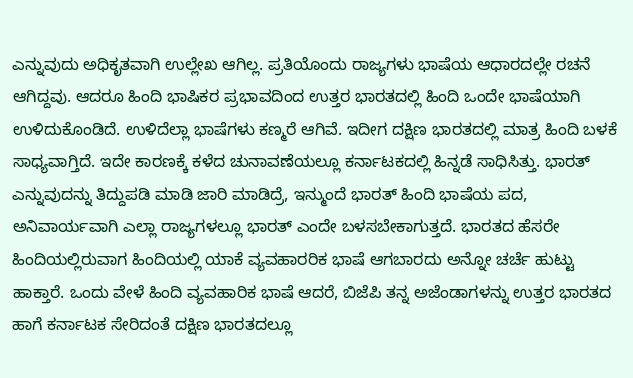ಎನ್ನುವುದು ಅಧಿಕೃತವಾಗಿ ಉಲ್ಲೇಖ ಆಗಿಲ್ಲ. ಪ್ರತಿಯೊಂದು ರಾಜ್ಯಗಳು ಭಾಷೆಯ ಆಧಾರದಲ್ಲೇ ರಚನೆ ಆಗಿದ್ದವು. ಆದರೂ ಹಿಂದಿ ಭಾಷಿಕರ ಪ್ರಭಾವದಿಂದ ಉತ್ತರ ಭಾರತದಲ್ಲಿ ಹಿಂದಿ ಒಂದೇ ಭಾಷೆಯಾಗಿ ಉಳಿದುಕೊಂಡಿದೆ. ಉಳಿದೆಲ್ಲಾ ಭಾಷೆಗಳು ಕಣ್ಮರೆ ಆಗಿವೆ. ಇದೀಗ ದಕ್ಷಿಣ ಭಾರತದಲ್ಲಿ ಮಾತ್ರ ಹಿಂದಿ ಬಳಕೆ ಸಾಧ್ಯವಾಗ್ತಿದೆ. ಇದೇ ಕಾರಣಕ್ಕೆ ಕಳೆದ ಚುನಾವಣೆಯಲ್ಲೂ ಕರ್ನಾಟಕದಲ್ಲಿ ಹಿನ್ನಡೆ ಸಾಧಿಸಿತ್ತು. ಭಾರತ್ ಎನ್ನುವುದನ್ನು ತಿದ್ದುಪಡಿ ಮಾಡಿ ಜಾರಿ ಮಾಡಿದ್ರೆ, ಇನ್ಮುಂದೆ ಭಾರತ್ ಹಿಂದಿ ಭಾಷೆಯ ಪದ, ಅನಿವಾರ್ಯವಾಗಿ ಎಲ್ಲಾ ರಾಜ್ಯಗಳಲ್ಲೂ ಭಾರತ್ ಎಂದೇ ಬಳಸಬೇಕಾಗುತ್ತದೆ. ಭಾರತದ ಹೆಸರೇ ಹಿಂದಿಯಲ್ಲಿರುವಾಗ ಹಿಂದಿಯಲ್ಲಿ ಯಾಕೆ ವ್ಯವಹಾರರಿಕ ಭಾಷೆ ಆಗಬಾರದು ಅನ್ನೋ ಚರ್ಚೆ ಹುಟ್ಟು ಹಾಕ್ತಾರೆ. ಒಂದು ವೇಳೆ ಹಿಂದಿ ವ್ಯವಹಾರಿಕ ಭಾಷೆ ಆದರೆ, ಬಿಜೆಪಿ ತನ್ನ ಅಜೆಂಡಾಗಳನ್ನು ಉತ್ತರ ಭಾರತದ ಹಾಗೆ ಕರ್ನಾಟಕ ಸೇರಿದಂತೆ ದಕ್ಷಿಣ ಭಾರತದಲ್ಲೂ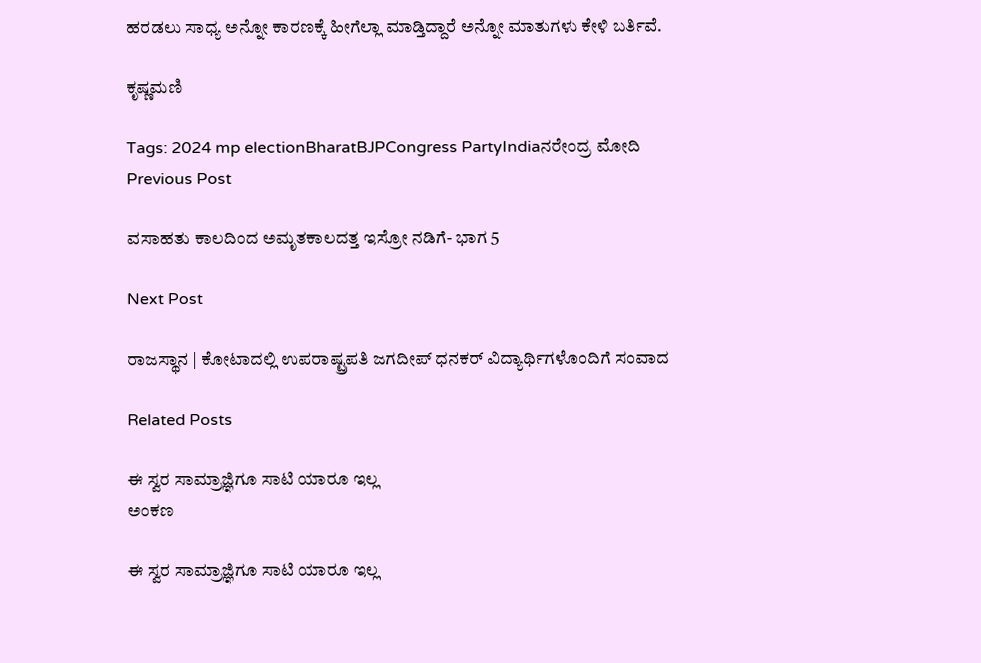ಹರಡಲು ಸಾಧ್ಯ ಅನ್ನೋ ಕಾರಣಕ್ಕೆ ಹೀಗೆಲ್ಲಾ ಮಾಡ್ತಿದ್ದಾರೆ ಅನ್ನೋ ಮಾತುಗಳು ಕೇಳಿ ಬರ್ತಿವೆ.

ಕೃಷ್ಣಮಣಿ

Tags: 2024 mp electionBharatBJPCongress PartyIndiaನರೇಂದ್ರ ಮೋದಿ
Previous Post

ವಸಾಹತು ಕಾಲದಿಂದ ಅಮೃತಕಾಲದತ್ತ ಇಸ್ರೋ ನಡಿಗೆ- ಭಾಗ 5

Next Post

ರಾಜಸ್ಥಾನ | ಕೋಟಾದಲ್ಲಿ ಉಪರಾಷ್ಟ್ರಪತಿ ಜಗದೀಪ್‌ ಧನಕರ್‌ ವಿದ್ಯಾರ್ಥಿಗಳೊಂದಿಗೆ ಸಂವಾದ

Related Posts

ಈ ಸ್ವರ ಸಾಮ್ರಾಜ್ಞಿಗೂ ಸಾಟಿ ಯಾರೂ ಇಲ್ಲ
ಅಂಕಣ

ಈ ಸ್ವರ ಸಾಮ್ರಾಜ್ಞಿಗೂ ಸಾಟಿ ಯಾರೂ ಇಲ್ಲ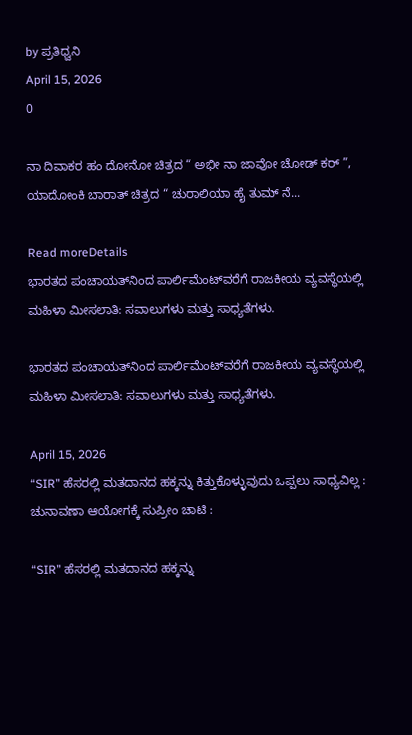by ಪ್ರತಿಧ್ವನಿ
April 15, 2026
0

ನಾ ದಿವಾಕರ ಹಂ ದೋನೋ ಚಿತ್ರದ “ ಅಭೀ ನಾ ಜಾವೋ ಚೋಡ್‌ ಕರ್‌ ”, ಯಾದೋಂಕಿ ಬಾರಾತ್‌ ಚಿತ್ರದ “ ಚುರಾಲಿಯಾ ಹೈ ತುಮ್‌ ನೆ...

Read moreDetails
ಭಾರತದ ಪಂಚಾಯತ್‌ನಿಂದ ಪಾರ್ಲಿಮೆಂಟ್‌ವರೆಗೆ ರಾಜಕೀಯ ವ್ಯವಸ್ಥೆಯಲ್ಲಿ ಮಹಿಳಾ ಮೀಸಲಾತಿ: ಸವಾಲುಗಳು ಮತ್ತು ಸಾಧ್ಯತೆಗಳು.

ಭಾರತದ ಪಂಚಾಯತ್‌ನಿಂದ ಪಾರ್ಲಿಮೆಂಟ್‌ವರೆಗೆ ರಾಜಕೀಯ ವ್ಯವಸ್ಥೆಯಲ್ಲಿ ಮಹಿಳಾ ಮೀಸಲಾತಿ: ಸವಾಲುಗಳು ಮತ್ತು ಸಾಧ್ಯತೆಗಳು.

April 15, 2026
“SIR” ಹೆಸರಲ್ಲಿ ಮತದಾನದ ಹಕ್ಕನ್ನು ಕಿತ್ತುಕೊಳ್ಳುವುದು ಒಪ್ಪಲು ಸಾಧ್ಯವಿಲ್ಲ : ಚುನಾವಣಾ ಆಯೋಗಕ್ಕೆ ಸುಪ್ರೀಂ ಚಾಟಿ :

“SIR” ಹೆಸರಲ್ಲಿ ಮತದಾನದ ಹಕ್ಕನ್ನು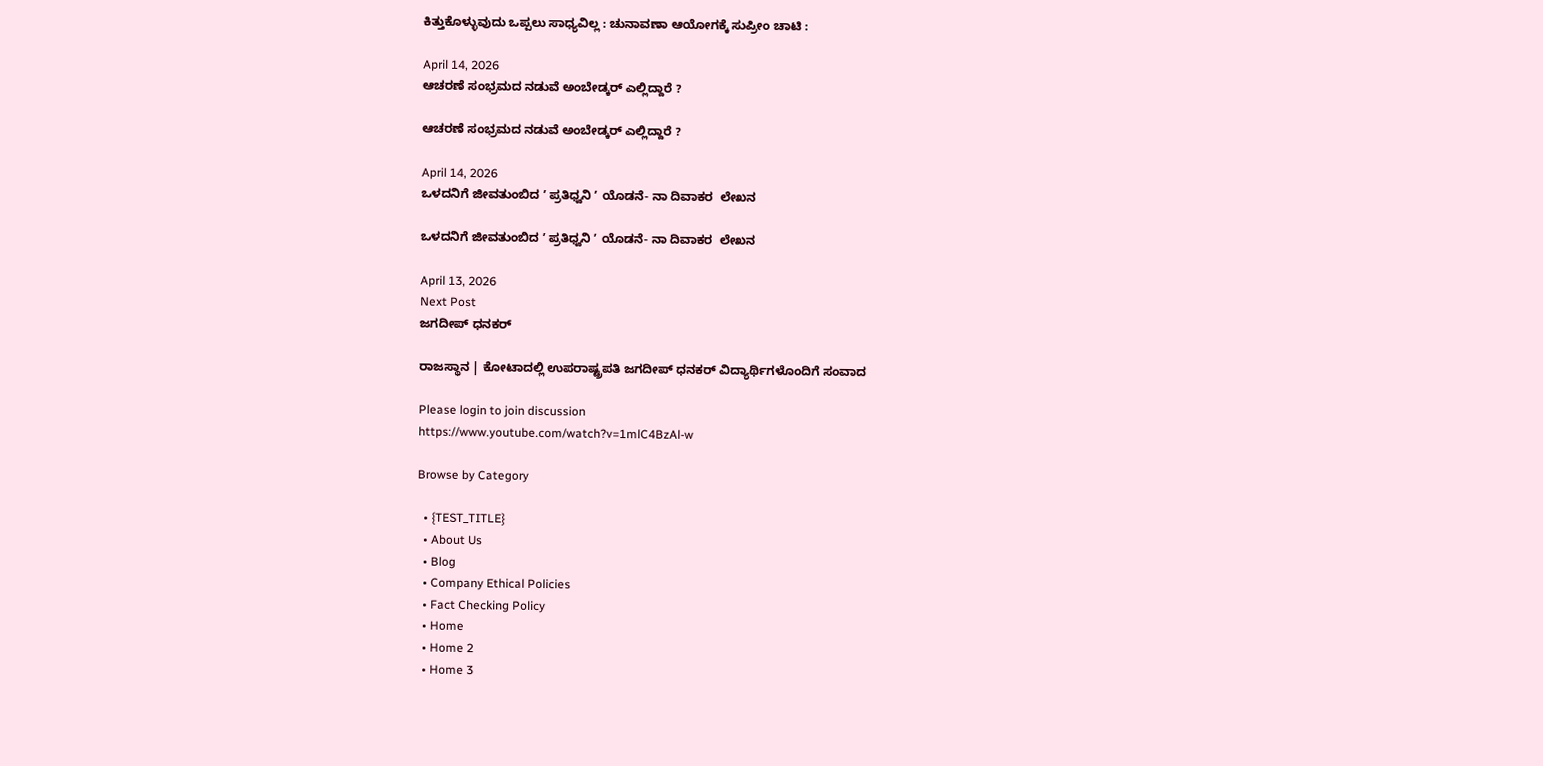ಕಿತ್ತುಕೊಳ್ಳುವುದು ಒಪ್ಪಲು ಸಾಧ್ಯವಿಲ್ಲ : ಚುನಾವಣಾ ಆಯೋಗಕ್ಕೆ ಸುಪ್ರೀಂ ಚಾಟಿ :

April 14, 2026
ಆಚರಣೆ ಸಂಭ್ರಮದ ನಡುವೆ ಅಂಬೇಡ್ಕರ್‌ ಎಲ್ಲಿದ್ದಾರೆ ?

ಆಚರಣೆ ಸಂಭ್ರಮದ ನಡುವೆ ಅಂಬೇಡ್ಕರ್‌ ಎಲ್ಲಿದ್ದಾರೆ ?

April 14, 2026
ಒಳದನಿಗೆ ಜೀವತುಂಬಿದ ʼ ಪ್ರತಿಧ್ವನಿ ʼ ಯೊಡನೆ- ನಾ ದಿವಾಕರ  ಲೇಖನ

ಒಳದನಿಗೆ ಜೀವತುಂಬಿದ ʼ ಪ್ರತಿಧ್ವನಿ ʼ ಯೊಡನೆ- ನಾ ದಿವಾಕರ  ಲೇಖನ

April 13, 2026
Next Post
ಜಗದೀಪ್‌ ಧನಕರ್‌

ರಾಜಸ್ಥಾನ | ಕೋಟಾದಲ್ಲಿ ಉಪರಾಷ್ಟ್ರಪತಿ ಜಗದೀಪ್‌ ಧನಕರ್‌ ವಿದ್ಯಾರ್ಥಿಗಳೊಂದಿಗೆ ಸಂವಾದ

Please login to join discussion
https://www.youtube.com/watch?v=1mlC4BzAl-w

Browse by Category

  • {TEST_TITLE}
  • About Us
  • Blog
  • Company Ethical Policies
  • Fact Checking Policy
  • Home
  • Home 2
  • Home 3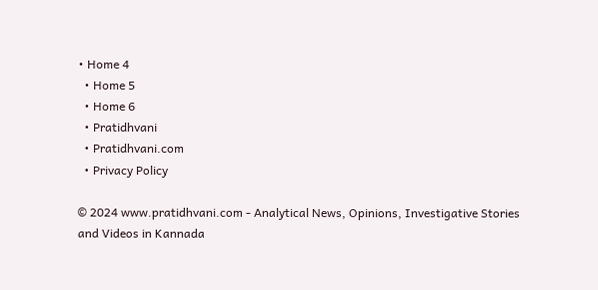• Home 4
  • Home 5
  • Home 6
  • Pratidhvani
  • Pratidhvani.com
  • Privacy Policy

© 2024 www.pratidhvani.com - Analytical News, Opinions, Investigative Stories and Videos in Kannada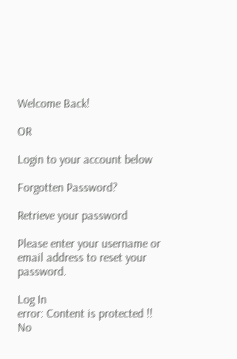Welcome Back!

OR

Login to your account below

Forgotten Password?

Retrieve your password

Please enter your username or email address to reset your password.

Log In
error: Content is protected !!
No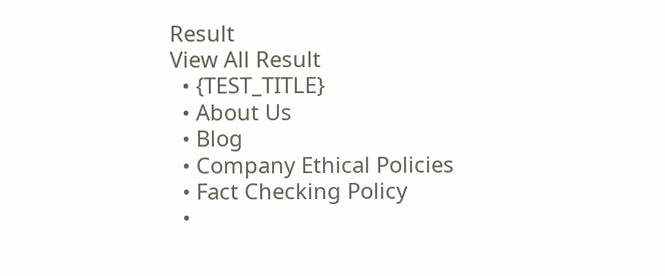Result
View All Result
  • {TEST_TITLE}
  • About Us
  • Blog
  • Company Ethical Policies
  • Fact Checking Policy
  •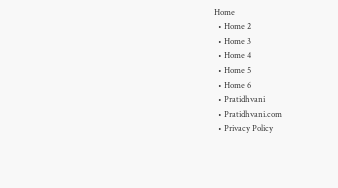Home
  • Home 2
  • Home 3
  • Home 4
  • Home 5
  • Home 6
  • Pratidhvani
  • Pratidhvani.com
  • Privacy Policy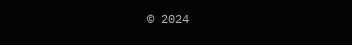© 2024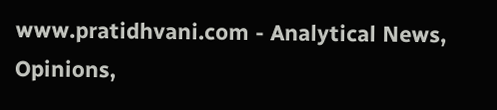www.pratidhvani.com - Analytical News, Opinions,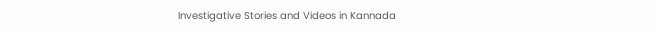Investigative Stories and Videos in Kannada